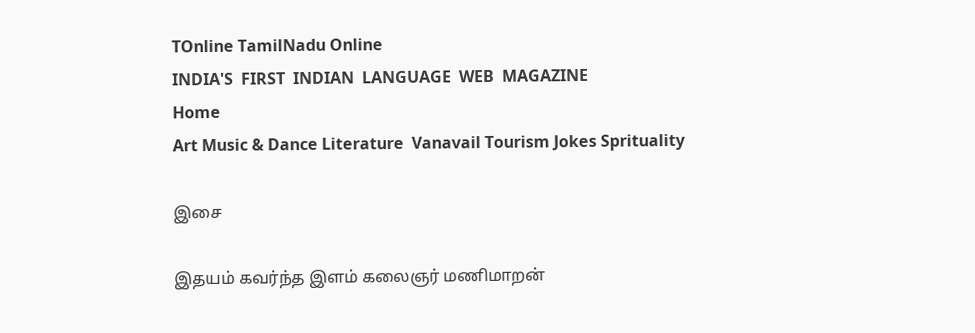TOnline TamilNadu Online
INDIA'S  FIRST  INDIAN  LANGUAGE  WEB  MAGAZINE
Home
Art Music & Dance Literature  Vanavail Tourism Jokes Sprituality

இசை

இதயம் கவர்ந்த இளம் கலைஞர் மணிமாறன்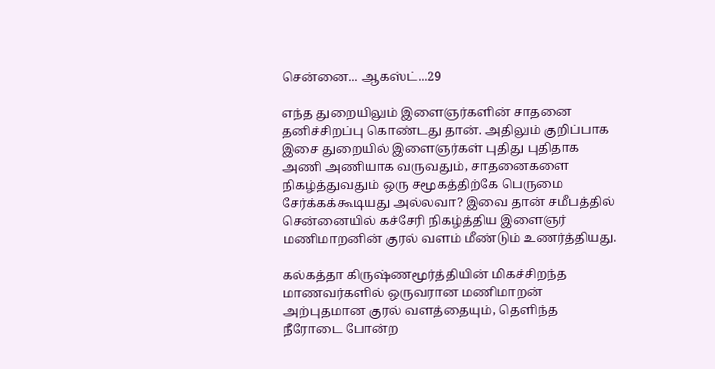சென்னை... ஆகஸ்ட்...29

எந்த துறையிலும் இளைஞர்களின் சாதனை தனிச்சிறப்பு கொண்டது தான். அதிலும் குறிப்பாக இசை துறையில் இளைஞர்கள் புதிது புதிதாக அணி அணியாக வருவதும், சாதனைகளை நிகழ்த்துவதும் ஒரு சமூகத்திற்கே பெருமை சேர்க்கக்கூடியது அல்லவா? இவை தான் சமீபத்தில் சென்னையில் கச்சேரி நிகழ்த்திய இளைஞர் மணிமாறனின் குரல் வளம் மீண்டும் உணர்த்தியது.

கல்கத்தா கிருஷ்ணமூர்த்தியின் மிகச்சிறந்த மாணவர்களில் ஒருவரான மணிமாறன் அற்புதமான குரல் வளத்தையும், தெளிந்த நீரோடை போன்ற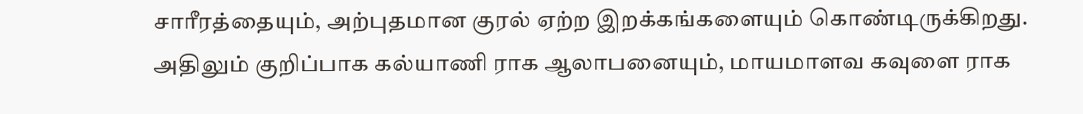சாரீரத்தையும், அற்புதமான குரல் ஏற்ற இறக்கங்களையும் கொண்டிருக்கிறது. அதிலும் குறிப்பாக கல்யாணி ராக ஆலாபனையும், மாயமாளவ கவுளை ராக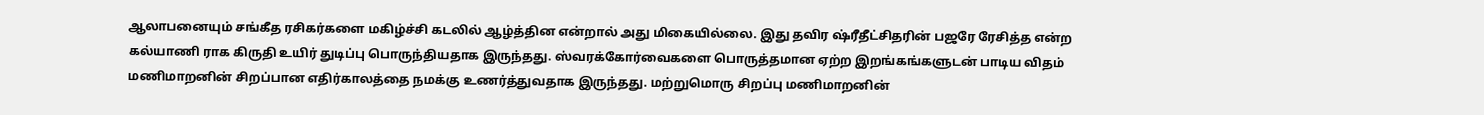ஆலாபனையும் சங்கீத ரசிகர்களை மகிழ்ச்சி கடலில் ஆழ்த்தின என்றால் அது மிகையில்லை. இது தவிர ஷ்ரீதீட்சிதரின் பஜரே ரேசித்த என்ற கல்யாணி ராக கிருதி உயிர் துடிப்பு பொருந்தியதாக இருந்தது. ஸ்வரக்கோர்வைகளை பொருத்தமான ஏற்ற இறங்கங்களுடன் பாடிய விதம் மணிமாறனின் சிறப்பான எதிர்காலத்தை நமக்கு உணர்த்துவதாக இருந்தது. மற்றுமொரு சிறப்பு மணிமாறனின்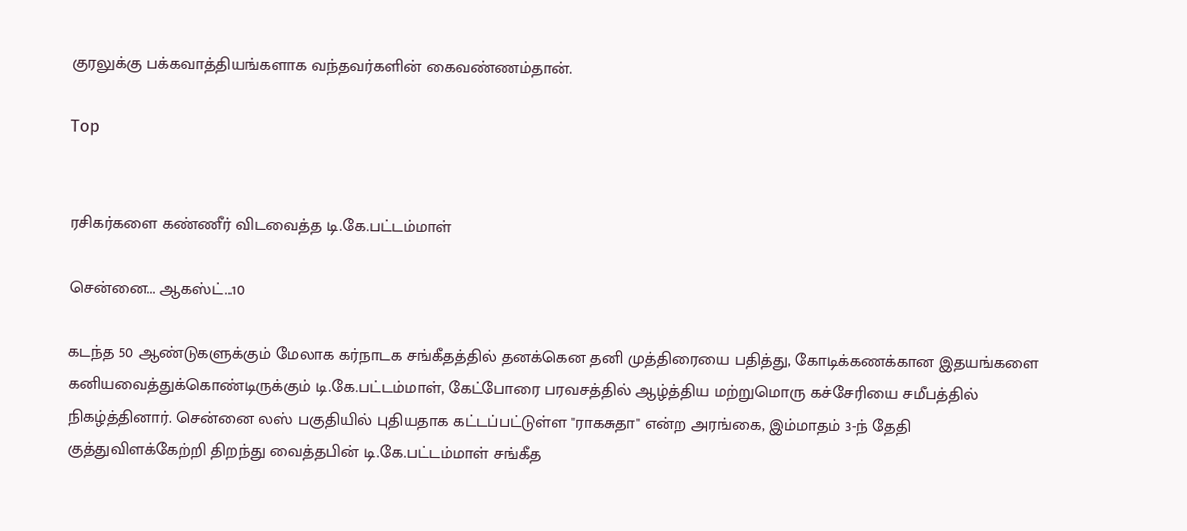குரலுக்கு பக்கவாத்தியங்களாக வந்தவர்களின் கைவண்ணம்தான்.

Top


ரசிகர்களை கண்ணீர் விடவைத்த டி.கே.பட்டம்மாள்

சென்னை... ஆகஸ்ட்...10

கடந்த 50 ஆண்டுகளுக்கும் மேலாக கர்நாடக சங்கீதத்தில் தனக்கென தனி முத்திரையை பதித்து, கோடிக்கணக்கான இதயங்களை கனியவைத்துக்கொண்டிருக்கும் டி.கே.பட்டம்மாள், கேட்போரை பரவசத்தில் ஆழ்த்திய மற்றுமொரு கச்சேரியை சமீபத்தில் நிகழ்த்தினார். சென்னை லஸ் பகுதியில் புதியதாக கட்டப்பட்டுள்ள "ராகசுதா" என்ற அரங்கை, இம்மாதம் 3-ந் தேதி குத்துவிளக்கேற்றி திறந்து வைத்தபின் டி.கே.பட்டம்மாள் சங்கீத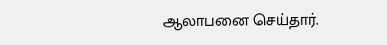ஆலாபனை செய்தார்.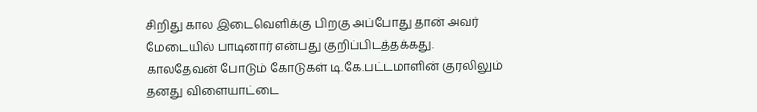சிறிது கால இடைவெளிக்கு பிறகு அப்போது தான் அவர் மேடையில் பாடினார் என்பது குறிப்பிடத்தக்கது. காலதேவன் போடும் கோடுகள் டி.கே.பட்டமாளின் குரலிலும் தனது விளையாட்டை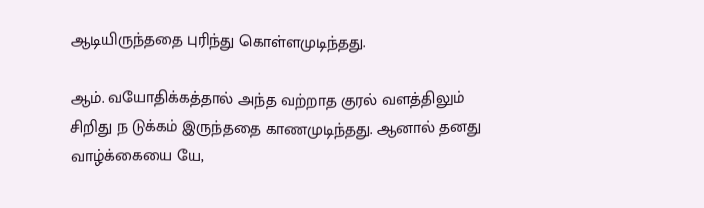ஆடியிருந்ததை புரிந்து கொள்ளமுடிந்தது.

ஆம். வயோதிக்கத்தால் அந்த வற்றாத குரல் வளத்திலும் சிறிது ந டுக்கம் இருந்ததை காணமுடிந்தது. ஆனால் தனது வாழ்க்கையை யே,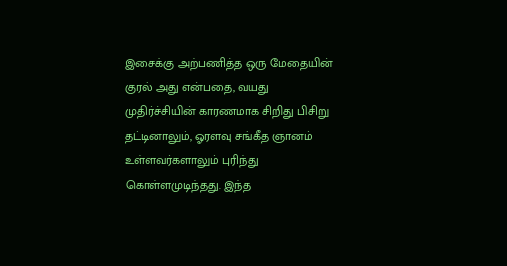இசைக்கு அற்பணித்த ஒரு மேதையின் குரல் அது என்பதை, வயது முதிர்ச்சியின் காரணமாக சிறிது பிசிறு தட்டினாலும், ஓரளவு சங்கீத ஞானம் உள்ளவர்களாலும் புரிந்து கொள்ளமுடிந்தது. இந்த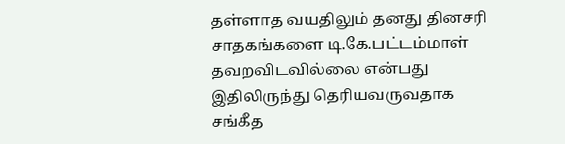தள்ளாத வயதிலும் தனது தினசரி சாதகங்களை டி.கே.பட்டம்மாள் தவறவிடவில்லை என்பது இதிலிருந்து தெரியவருவதாக சங்கீத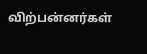விற்பன்னர்கள்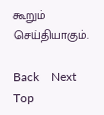கூறும் செய்தியாகும்.

Back    Next    Top